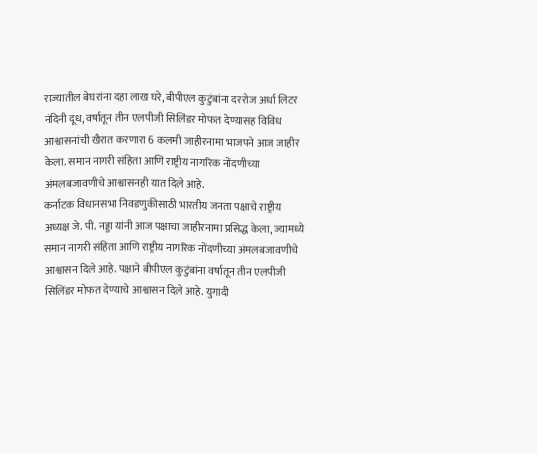राज्यातील बेघरांना दहा लाख घरे, बीपीएल कुटुंबांना दररोज अर्धा लिटर नंदिनी दूध, वर्षातून तीन एलपीजी सिलिंडर मोफत देण्यासह विविध आश्वासनांची खैरात करणारा 6 कलमी जाहीरनामा भाजपने आज जाहीर केला. समान नागरी संहिता आणि राष्ट्रीय नागरिक नोंदणीच्या अंमलबजावणीचे आश्वासनही यात दिले आहे.
कर्नाटक विधानसभा निवडणुकीसाठी भारतीय जनता पक्षाचे राष्ट्रीय अध्यक्ष जे. पी. नड्डा यांनी आज पक्षाचा जाहीरनामा प्रसिद्ध केला, ज्यामध्ये समान नागरी संहिता आणि राष्ट्रीय नागरिक नोंदणीच्या अंमलबजावणीचे आश्वासन दिले आहे. पक्षाने बीपीएल कुटुंबांना वर्षातून तीन एलपीजी सिलिंडर मोफत देण्याचे आश्वासन दिले आहे. युगादी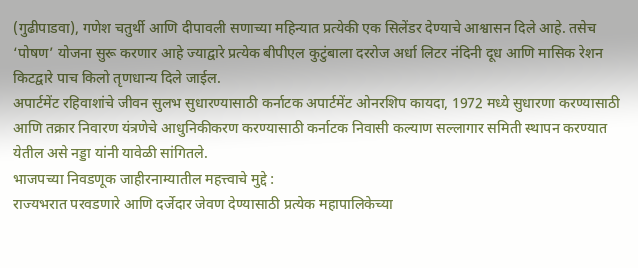(गुढीपाडवा), गणेश चतुर्थी आणि दीपावली सणाच्या महिन्यात प्रत्येकी एक सिलेंडर देण्याचे आश्वासन दिले आहे. तसेच ‘पोषण’ योजना सुरू करणार आहे ज्याद्वारे प्रत्येक बीपीएल कुटुंबाला दररोज अर्धा लिटर नंदिनी दूध आणि मासिक रेशन किटद्वारे पाच किलो तृणधान्य दिले जाईल.
अपार्टमेंट रहिवाशांचे जीवन सुलभ सुधारण्यासाठी कर्नाटक अपार्टमेंट ओनरशिप कायदा, 1972 मध्ये सुधारणा करण्यासाठी आणि तक्रार निवारण यंत्रणेचे आधुनिकीकरण करण्यासाठी कर्नाटक निवासी कल्याण सल्लागार समिती स्थापन करण्यात येतील असे नड्डा यांनी यावेळी सांगितले.
भाजपच्या निवडणूक जाहीरनाम्यातील महत्त्वाचे मुद्दे :
राज्यभरात परवडणारे आणि दर्जेदार जेवण देण्यासाठी प्रत्येक महापालिकेच्या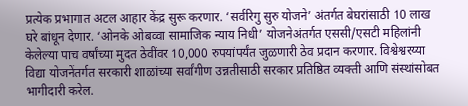प्रत्येक प्रभागात अटल आहार केंद्र सुरू करणार. ‘सर्वरिगु सुरु योजने’ अंतर्गत बेघरांसाठी 10 लाख घरे बांधून देणार. ‘ओनके ओबव्वा सामाजिक न्याय निधी’ योजनेअंतर्गत एससी/एसटी महिलांनी केलेल्या पाच वर्षांच्या मुदत ठेवींवर 10,000 रुपयांपर्यंत जुळणारी ठेव प्रदान करणार. विश्वेश्वरय्या विद्या योजनेंतर्गत सरकारी शाळांच्या सर्वांगीण उन्नतीसाठी सरकार प्रतिष्ठित व्यक्ती आणि संस्थांसोबत भागीदारी करेल.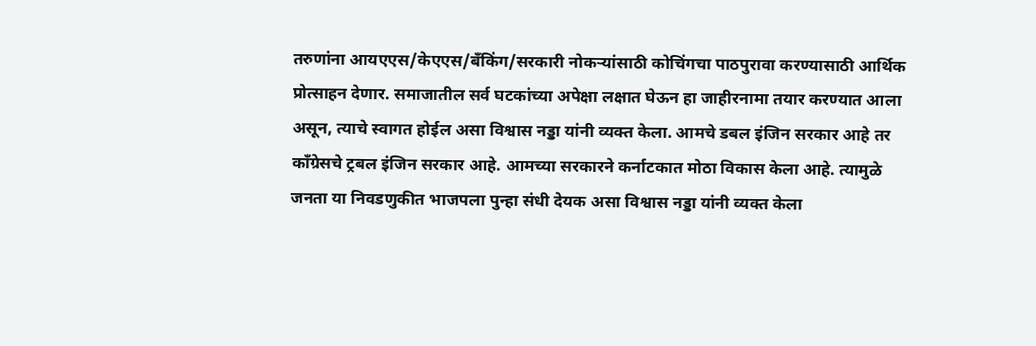तरुणांना आयएएस/केएएस/बँकिंग/सरकारी नोकऱ्यांसाठी कोचिंगचा पाठपुरावा करण्यासाठी आर्थिक प्रोत्साहन देणार. समाजातील सर्व घटकांच्या अपेक्षा लक्षात घेऊन हा जाहीरनामा तयार करण्यात आला असून, त्याचे स्वागत होईल असा विश्वास नड्डा यांनी व्यक्त केला. आमचे डबल इंजिन सरकार आहे तर काँग्रेसचे ट्रबल इंजिन सरकार आहे. आमच्या सरकारने कर्नाटकात मोठा विकास केला आहे. त्यामुळे जनता या निवडणुकीत भाजपला पुन्हा संधी देयक असा विश्वास नड्डा यांनी व्यक्त केला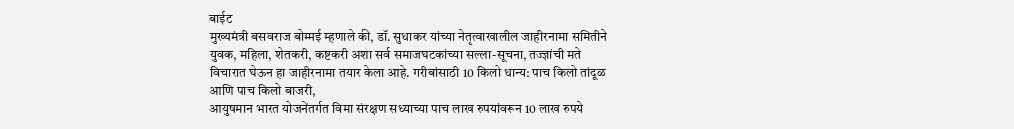बाईट
मुख्यमंत्री बसवराज बोम्मई म्हणाले की, डॉ. सुधाकर यांच्या नेतृत्वाखालील जाहीरनामा समितीने युवक, महिला, शेतकरी, कष्टकरी अशा सर्व समाजघटकांच्या सल्ला-सूचना, तज्ज्ञांची मते विचारात घेऊन हा जाहीरनामा तयार केला आहे. गरीबांसाठी 10 किलो धान्य: पाच किलो तांदूळ आणि पाच किलो बाजरी,
आयुषमान भारत योजनेंतर्गत विमा संरक्षण सध्याच्या पाच लाख रुपयांवरून 10 लाख रुपये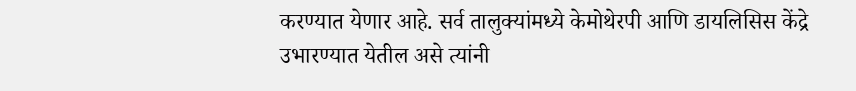करण्यात येणार आहे. सर्व तालुक्यांमध्ये केमोथेरपी आणि डायलिसिस केंद्रे उभारण्यात येतील असे त्यांनी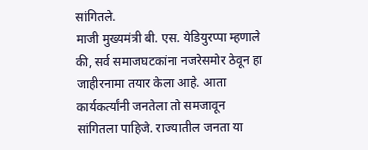सांगितले.
माजी मुख्यमंत्री बी. एस. येडियुरप्पा म्हणाले की, सर्व समाजघटकांना नजरेसमोर ठेवून हा जाहीरनामा तयार केला आहे. आता कार्यकर्त्यांनी जनतेला तो समजावून सांगितला पाहिजे. राज्यातील जनता या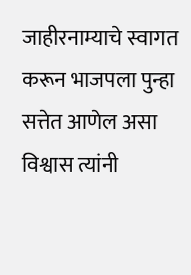जाहीरनाम्याचे स्वागत करून भाजपला पुन्हा सत्तेत आणेल असा विश्वास त्यांनी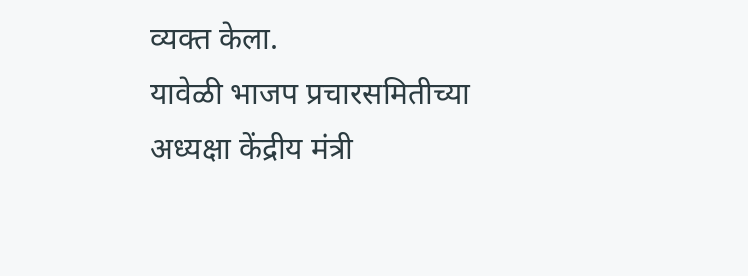व्यक्त केला.
यावेळी भाजप प्रचारसमितीच्या अध्यक्षा केंद्रीय मंत्री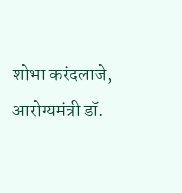शोभा करंदलाजे, आरोग्यमंत्री डॉ.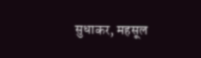सुधाकर, महसूल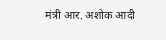मंत्री आर. अशोक आदी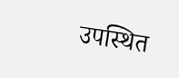उपस्थित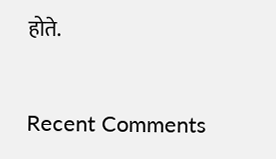होते.


Recent Comments